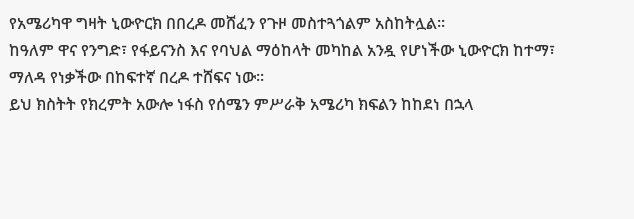የአሜሪካዋ ግዛት ኒውዮርክ በበረዶ መሸፈን የጉዞ መስተጓጎልም አስከትሏል፡፡
ከዓለም ዋና የንግድ፣ የፋይናንስ እና የባህል ማዕከላት መካከል አንዷ የሆነችው ኒውዮርክ ከተማ፣ ማለዳ የነቃችው በከፍተኛ በረዶ ተሸፍና ነው፡፡
ይህ ክስትት የክረምት አውሎ ነፋስ የሰሜን ምሥራቅ አሜሪካ ክፍልን ከከደነ በኋላ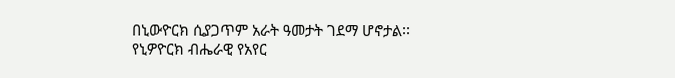በኒውዮርክ ሲያጋጥም አራት ዓመታት ገደማ ሆኖታል፡፡
የኒዎዮርክ ብሔራዊ የአየር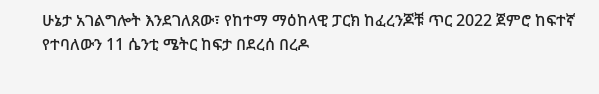ሁኔታ አገልግሎት እንደገለጸው፣ የከተማ ማዕከላዊ ፓርክ ከፈረንጆቹ ጥር 2022 ጀምሮ ከፍተኛ የተባለውን 11 ሴንቲ ሜትር ከፍታ በደረሰ በረዶ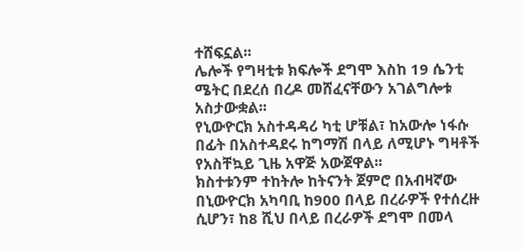ተሸፍኗል፡፡
ሌሎች የግዛቲቱ ክፍሎች ደግሞ እስከ 19 ሴንቲ ሜትር በደረሰ በረዶ መሸፈናቸውን አገልግሎቱ አስታውቋል፡፡
የኒውዮርክ አስተዳዳሪ ካቲ ሆቹል፣ ከአውሎ ነፋሱ በፊት በአስተዳደሩ ከግማሽ በላይ ለሚሆኑ ግዛቶች የአስቸኳይ ጊዜ አዋጅ አውጀዋል፡፡
ክስተቱንም ተከትሎ ከትናንት ጀምሮ በአብዛኛው በኒውዮርክ አካባቢ ከ900 በላይ በረራዎች የተሰረዙ ሲሆን፣ ከ8 ሺህ በላይ በረራዎች ደግሞ በመላ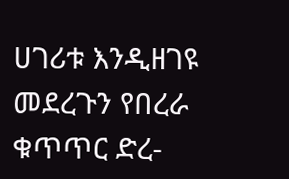ሀገሪቱ እንዲዘገዩ መደረጉን የበረራ ቁጥጥር ድረ-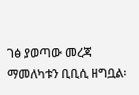ገፅ ያወጣው መረጃ ማመለካቱን ቢቢሲ ዘግቧል፡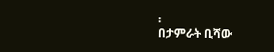፡
በታምራት ቢሻው